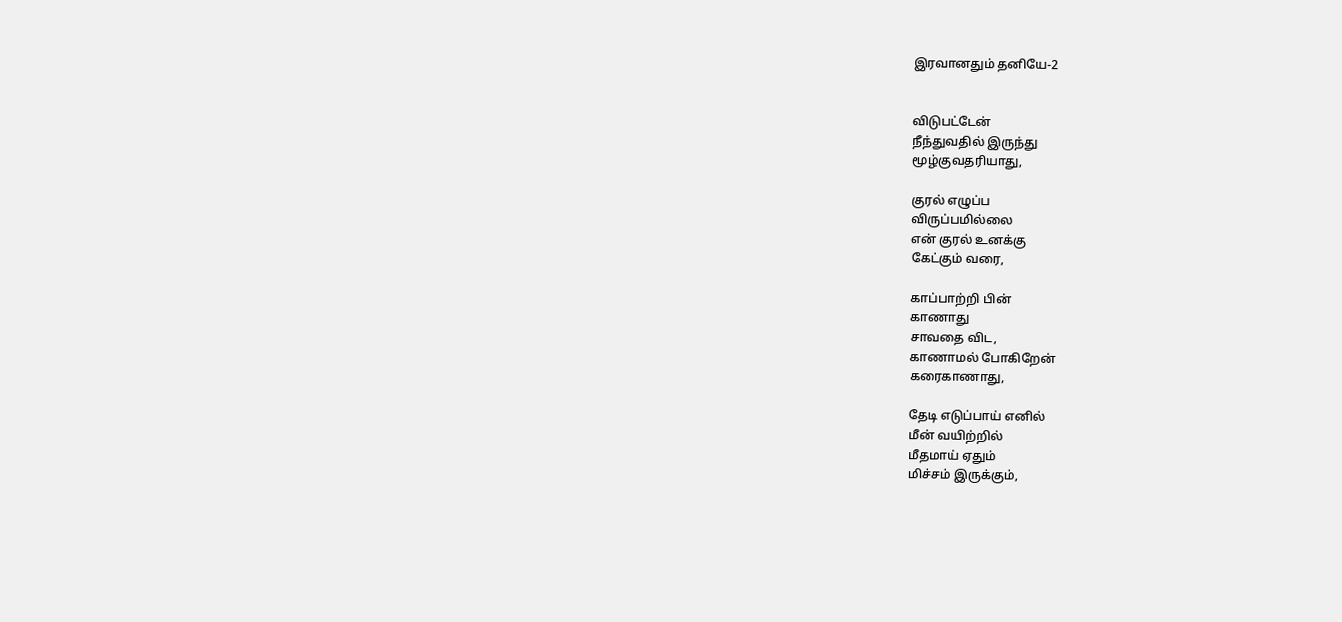இரவானதும் தனியே-2


விடுபட்டேன்
நீந்துவதில் இருந்து
மூழ்குவதரியாது,

குரல் எழுப்ப
விருப்பமில்லை
என் குரல் உனக்கு
கேட்கும் வரை,

காப்பாற்றி பின்
காணாது
சாவதை விட,
காணாமல் போகிறேன்
கரைகாணாது,

தேடி எடுப்பாய் எனில்
மீன் வயிற்றில்
மீதமாய் ஏதும்
மிச்சம் இருக்கும்,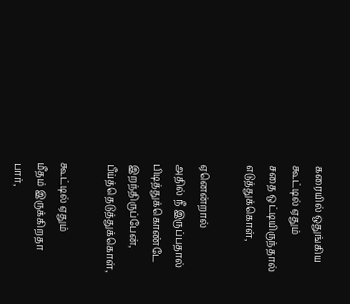கரையில் ஒதுங்கிய
கூட்டில் ஏதும்
சதை ஒட்டியிருந்தால்
எடுத்துக்கொள்,

ஏனென்றால்
அதில் நீ இருப்பதால்
பிடித்துக்கொண்டே
இறந்திருப்பேன்,
பீய்த்தெடுத்துக்கொள்,

கூட்டில் ஏதும்
மீதம் இருக்கிறதா
பார்,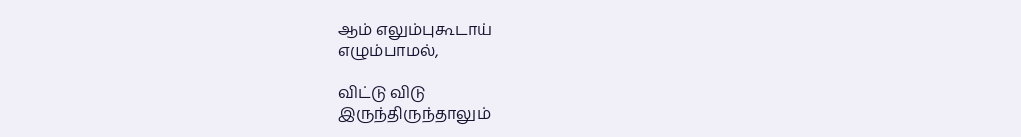ஆம் எலும்புகூடாய்
எழும்பாமல்,

விட்டு விடு
இருந்திருந்தாலும்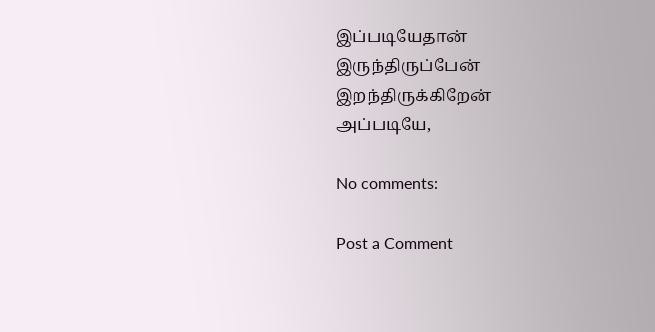இப்படியேதான்
இருந்திருப்பேன்
இறந்திருக்கிறேன்
அப்படியே,

No comments:

Post a Comment